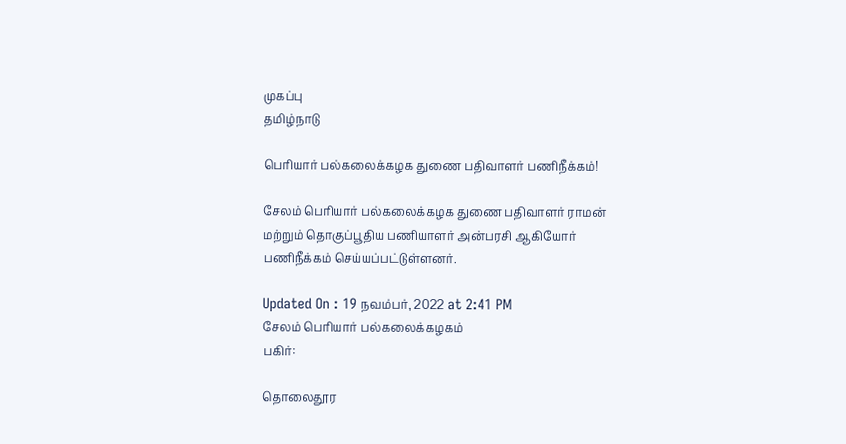முகப்பு
தமிழ்நாடு

பெரியார் பல்கலைக்கழக துணை பதிவாளர் பணிநீக்கம்!

சேலம் பெரியார் பல்கலைக்கழக துணை பதிவாளர் ராமன் மற்றும் தொகுப்பூதிய பணியாளர் அன்பரசி ஆகியோர் பணிநீக்கம் செய்யப்பட்டுள்ளனர்.

Updated On : 19 நவம்பர், 2022 at 2:41 PM
சேலம் பெரியார் பல்கலைக்கழகம்
பகிர்:

தொலைதூர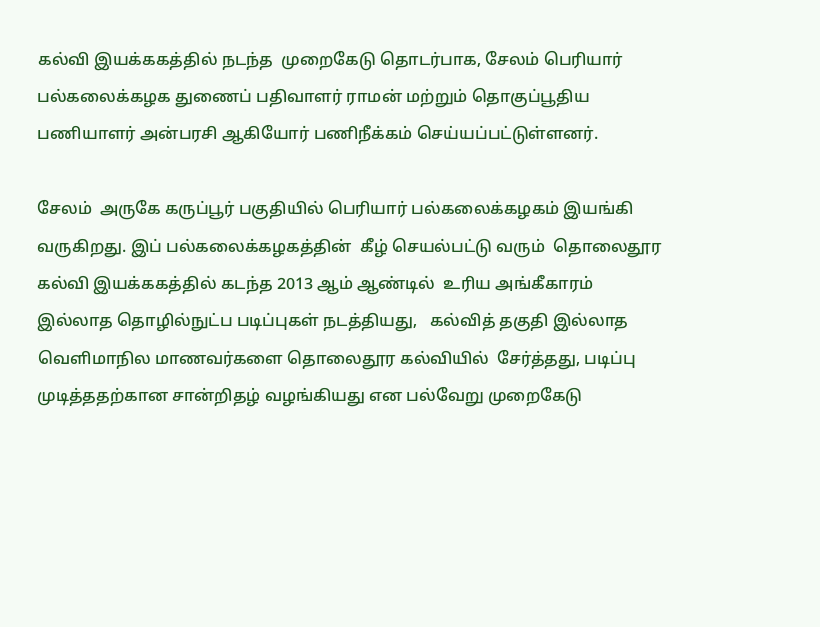கல்வி இயக்ககத்தில் நடந்த  முறைகேடு தொடர்பாக, சேலம் பெரியார் பல்கலைக்கழக துணைப் பதிவாளர் ராமன் மற்றும் தொகுப்பூதிய பணியாளர் அன்பரசி ஆகியோர் பணிநீக்கம் செய்யப்பட்டுள்ளனர்.

சேலம்  அருகே கருப்பூர் பகுதியில் பெரியார் பல்கலைக்கழகம் இயங்கி வருகிறது. இப் பல்கலைக்கழகத்தின்  கீழ் செயல்பட்டு வரும்  தொலைதூர கல்வி இயக்ககத்தில் கடந்த 2013 ஆம் ஆண்டில்  உரிய அங்கீகாரம் இல்லாத தொழில்நுட்ப படிப்புகள் நடத்தியது,   கல்வித் தகுதி இல்லாத வெளிமாநில மாணவர்களை தொலைதூர கல்வியில்  சேர்த்தது, படிப்பு முடித்ததற்கான சான்றிதழ் வழங்கியது என பல்வேறு முறைகேடு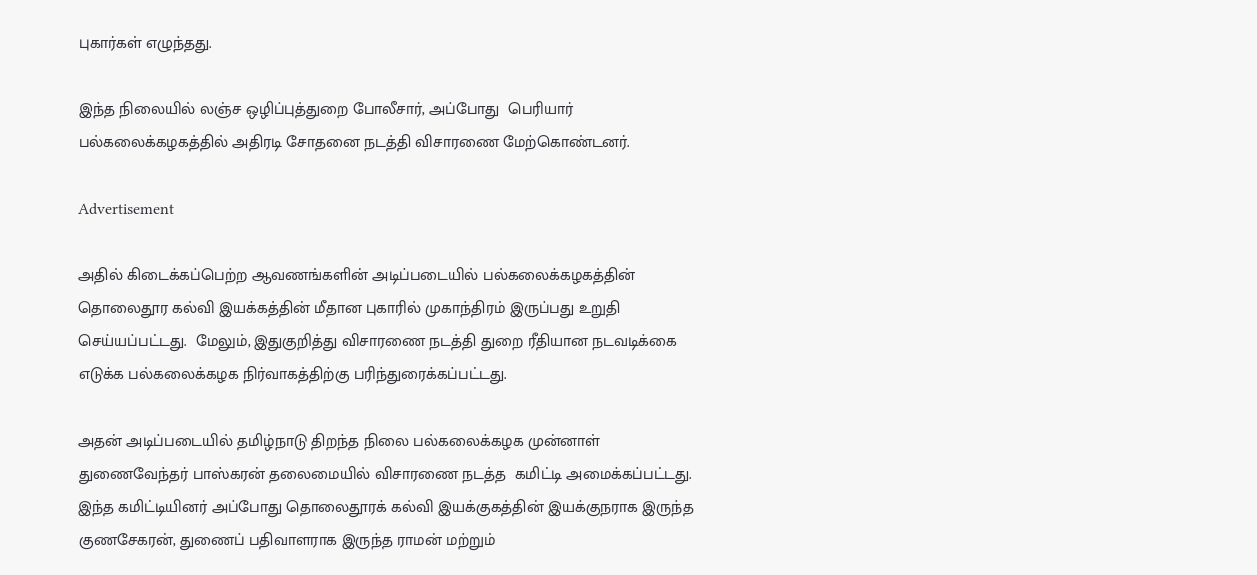புகார்கள் எழுந்தது.

இந்த நிலையில் லஞ்ச ஒழிப்புத்துறை போலீசார், அப்போது  பெரியார் பல்கலைக்கழகத்தில் அதிரடி சோதனை நடத்தி விசாரணை மேற்கொண்டனர்.

Advertisement

அதில் கிடைக்கப்பெற்ற ஆவணங்களின் அடிப்படையில் பல்கலைக்கழகத்தின் தொலைதூர கல்வி இயக்கத்தின் மீதான புகாரில் முகாந்திரம் இருப்பது உறுதி செய்யப்பட்டது.  மேலும், இதுகுறித்து விசாரணை நடத்தி துறை ரீதியான நடவடிக்கை எடுக்க பல்கலைக்கழக நிர்வாகத்திற்கு பரிந்துரைக்கப்பட்டது.

அதன் அடிப்படையில் தமிழ்நாடு திறந்த நிலை பல்கலைக்கழக முன்னாள் துணைவேந்தர் பாஸ்கரன் தலைமையில் விசாரணை நடத்த  கமிட்டி அமைக்கப்பட்டது.  இந்த கமிட்டியினர் அப்போது தொலைதூரக் கல்வி இயக்குகத்தின் இயக்குநராக இருந்த குணசேகரன், துணைப் பதிவாளராக இருந்த ராமன் மற்றும்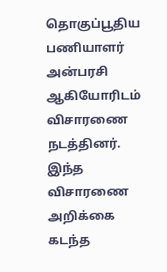தொகுப்பூதிய பணியாளர் அன்பரசி ஆகியோரிடம் விசாரணை நடத்தினர்.  இந்த விசாரணை அறிக்கை கடந்த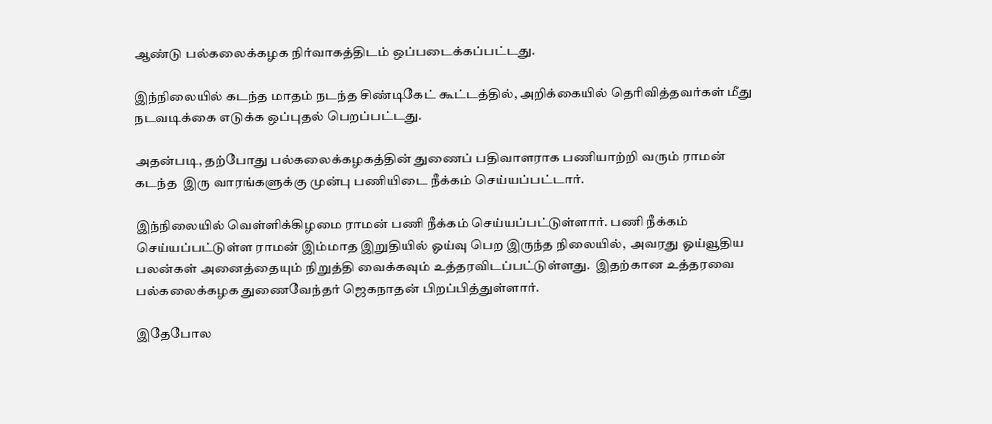ஆண்டு பல்கலைக்கழக நிர்வாகத்திடம் ஒப்படைக்கப்பட்டது.

இந்நிலையில் கடந்த மாதம் நடந்த சிண்டிகேட் கூட்டத்தில், அறிக்கையில் தெரிவித்தவர்கள் மீது நடவடிக்கை எடுக்க ஒப்புதல் பெறப்பட்டது.

அதன்படி, தற்போது பல்கலைக்கழகத்தின் துணைப் பதிவாளராக பணியாற்றி வரும் ராமன் கடந்த  இரு வாரங்களுக்கு முன்பு பணியிடை நீக்கம் செய்யப்பட்டார்.

இந்நிலையில் வெள்ளிக்கிழமை ராமன் பணி நீக்கம் செய்யப்பட்டுள்ளார். பணி நீக்கம் செய்யப்பட்டுள்ள ராமன் இம்மாத இறுதியில் ஓய்வு பெற இருந்த நிலையில்,  அவரது ஓய்வூதிய பலன்கள் அனைத்தையும் நிறுத்தி வைக்கவும் உத்தரவிடப்பட்டுள்ளது.  இதற்கான உத்தரவை பல்கலைக்கழக துணைவேந்தர் ஜெகநாதன் பிறப்பித்துள்ளார்.

இதேபோல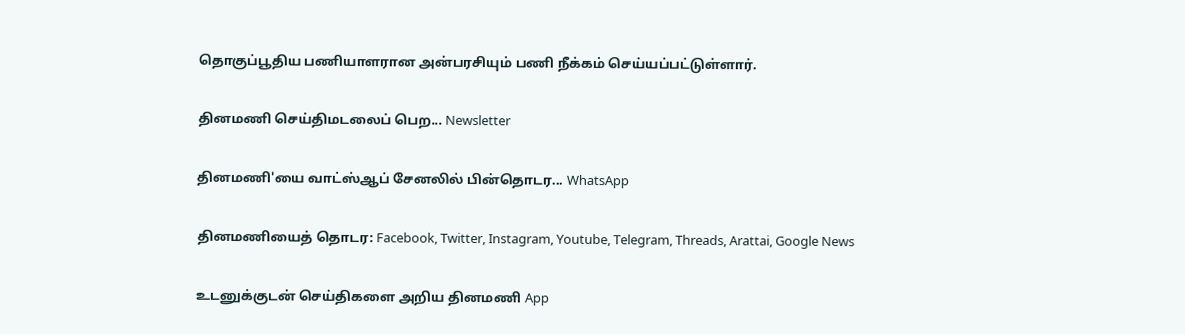தொகுப்பூதிய பணியாளரான அன்பரசியும் பணி நீக்கம் செய்யப்பட்டுள்ளார்.

தினமணி செய்திமடலைப் பெற... Newsletter

தினமணி'யை வாட்ஸ்ஆப் சேனலில் பின்தொடர... WhatsApp

தினமணியைத் தொடர: Facebook, Twitter, Instagram, Youtube, Telegram, Threads, Arattai, Google News

உடனுக்குடன் செய்திகளை அறிய தினமணி App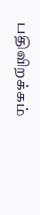பதிவிறக்கம்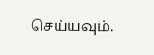செய்யவும்.